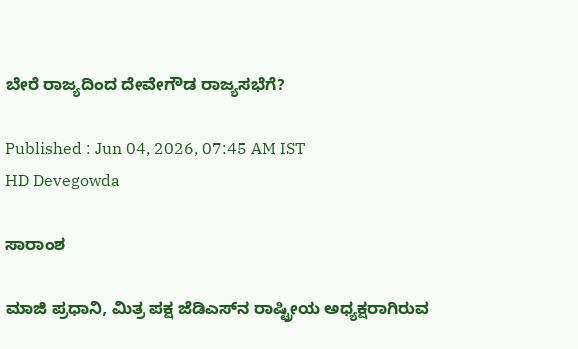ಬೇರೆ ರಾಜ್ಯದಿಂದ ದೇವೇಗೌಡ ರಾಜ್ಯಸಭೆಗೆ?

Published : Jun 04, 2026, 07:45 AM IST
HD Devegowda

ಸಾರಾಂಶ

ಮಾಜಿ ಪ್ರಧಾನಿ, ಮಿತ್ರ ಪಕ್ಷ ಜೆಡಿಎಸ್‌ನ ರಾಷ್ಟ್ರೀಯ ಅಧ್ಯಕ್ಷರಾಗಿರುವ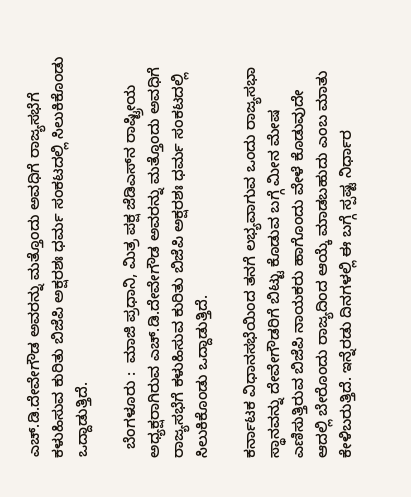ಎಚ್‌.ಡಿ.ದೇವೇಗೌಡ ಅವರನ್ನು ಮತ್ತೊಂದು ಅವಧಿಗೆ ರಾಜ್ಯಸಭೆಗೆ ಕಳುಹಿಸುವ ಕುರಿತು ಬಿಜೆಪಿ ಅಕ್ಷರಶಃ ಧರ್ಮ ಸಂಕಟದಲ್ಲಿ ಸಿಲುಕಿಕೊಂಡು ಒದ್ದಾಡುತ್ತಿದೆ.

  ಬೆಂಗಳೂರು :  ಮಾಜಿ ಪ್ರಧಾನಿ, ಮಿತ್ರ ಪಕ್ಷ ಜೆಡಿಎಸ್‌ನ ರಾಷ್ಟ್ರೀಯ ಅಧ್ಯಕ್ಷರಾಗಿರುವ ಎಚ್‌.ಡಿ.ದೇವೇಗೌಡ ಅವರನ್ನು ಮತ್ತೊಂದು ಅವಧಿಗೆ ರಾಜ್ಯಸಭೆಗೆ ಕಳುಹಿಸುವ ಕುರಿತು ಬಿಜೆಪಿ ಅಕ್ಷರಶಃ ಧರ್ಮ ಸಂಕಟದಲ್ಲಿ ಸಿಲುಕಿಕೊಂಡು ಒದ್ದಾಡುತ್ತಿದೆ.

ಕರ್ನಾಟಕ ವಿಧಾನಸಭೆಯಿಂದ ತನಗೆ ಲಭ್ಯವಾಗುವ ಒಂದು ರಾಜ್ಯಸಭಾ ಸ್ಥಾನವನ್ನು ದೇವೇಗೌಡರಿಗೆ ಬಿಟ್ಟು ಕೊಡುವ ಬಗ್ಗೆ ಮೀನ ಮೇಷ ಎಣಿಸುತ್ತಿರುವ ಬಿಜೆಪಿ ನಾಯಕರು ಹಾಗೊಂದು ವೇಳೆ ಕೊಡುವುದೇ ಆದಲ್ಲಿ ಬೇರೊಂದು ರಾಜ್ಯದಿಂದ ಆಯ್ಕೆ ಮಾಡಬಹುದು ಎಂಬ ಮಾತು ಕೇಳಿಬರುತ್ತಿದೆ. ಇನ್ನೆರಡು ದಿನಗಳಲ್ಲಿ ಈ ಬಗ್ಗೆ ಸ್ಪಷ್ಟ ನಿರ್ಧಾರ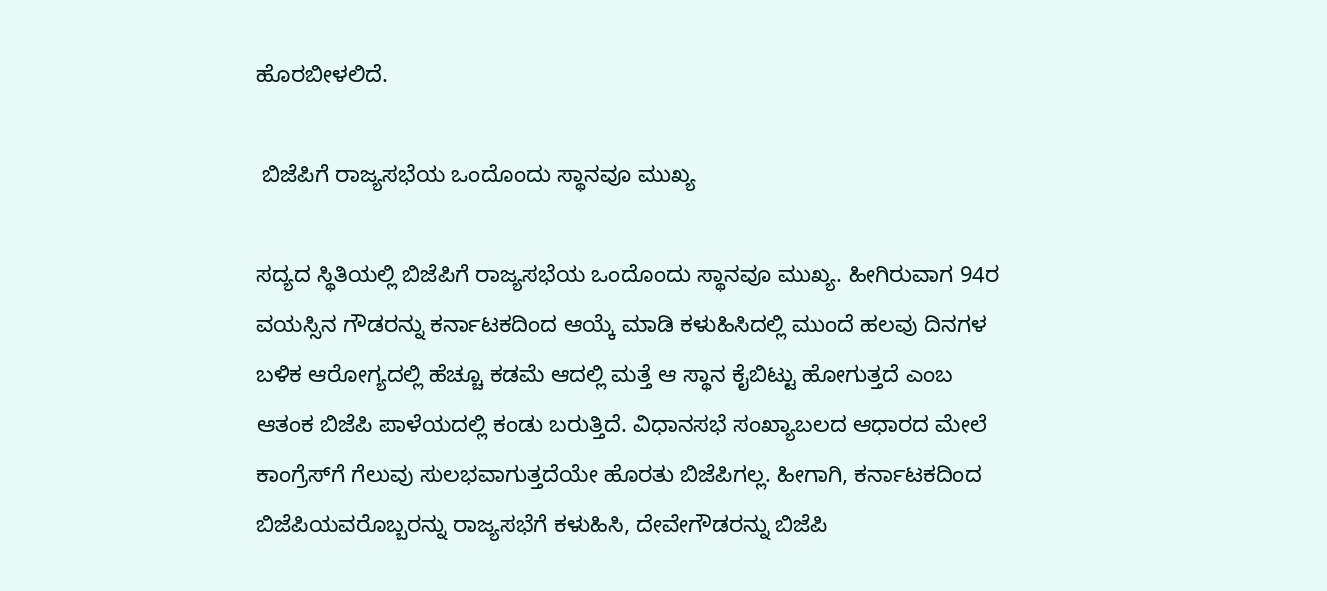ಹೊರಬೀಳಲಿದೆ.

 ಬಿಜೆಪಿಗೆ ರಾಜ್ಯಸಭೆಯ ಒಂದೊಂದು ಸ್ಥಾನವೂ ಮುಖ್ಯ

ಸದ್ಯದ ಸ್ಥಿತಿಯಲ್ಲಿ ಬಿಜೆಪಿಗೆ ರಾಜ್ಯಸಭೆಯ ಒಂದೊಂದು ಸ್ಥಾನವೂ ಮುಖ್ಯ. ಹೀಗಿರುವಾಗ 94ರ ವಯಸ್ಸಿನ ಗೌಡರನ್ನು ಕರ್ನಾಟಕದಿಂದ ಆಯ್ಕೆ ಮಾಡಿ ಕಳುಹಿಸಿದಲ್ಲಿ ಮುಂದೆ ಹಲವು ದಿನಗಳ ಬಳಿಕ ಆರೋಗ್ಯದಲ್ಲಿ ಹೆಚ್ಚೂ ಕಡಮೆ ಆದಲ್ಲಿ ಮತ್ತೆ ಆ ಸ್ಥಾನ ಕೈಬಿಟ್ಟು ಹೋಗುತ್ತದೆ ಎಂಬ ಆತಂಕ ಬಿಜೆಪಿ ಪಾಳೆಯದಲ್ಲಿ ಕಂಡು ಬರುತ್ತಿದೆ. ವಿಧಾನಸಭೆ ಸಂಖ್ಯಾಬಲದ ಆಧಾರದ ಮೇಲೆ ಕಾಂಗ್ರೆಸ್‌ಗೆ ಗೆಲುವು ಸುಲಭವಾಗುತ್ತದೆಯೇ ಹೊರತು ಬಿಜೆಪಿಗಲ್ಲ. ಹೀಗಾಗಿ, ಕರ್ನಾಟಕದಿಂದ ಬಿಜೆಪಿಯವರೊಬ್ಬರನ್ನು ರಾಜ್ಯಸಭೆಗೆ ಕಳುಹಿಸಿ, ದೇವೇಗೌಡರನ್ನು ಬಿಜೆಪಿ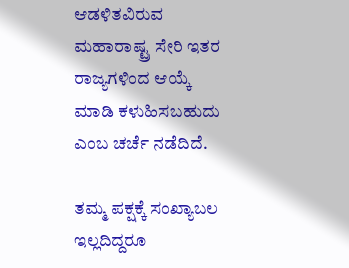ಆಡಳಿತವಿರುವ ಮಹಾರಾಷ್ಟ್ರ ಸೇರಿ ಇತರ ರಾಜ್ಯಗಳಿಂದ ಆಯ್ಕೆ ಮಾಡಿ ಕಳುಹಿಸಬಹುದು ಎಂಬ ಚರ್ಚೆ ನಡೆದಿದೆ.

ತಮ್ಮ ಪಕ್ಷಕ್ಕೆ ಸಂಖ್ಯಾಬಲ ಇಲ್ಲದಿದ್ದರೂ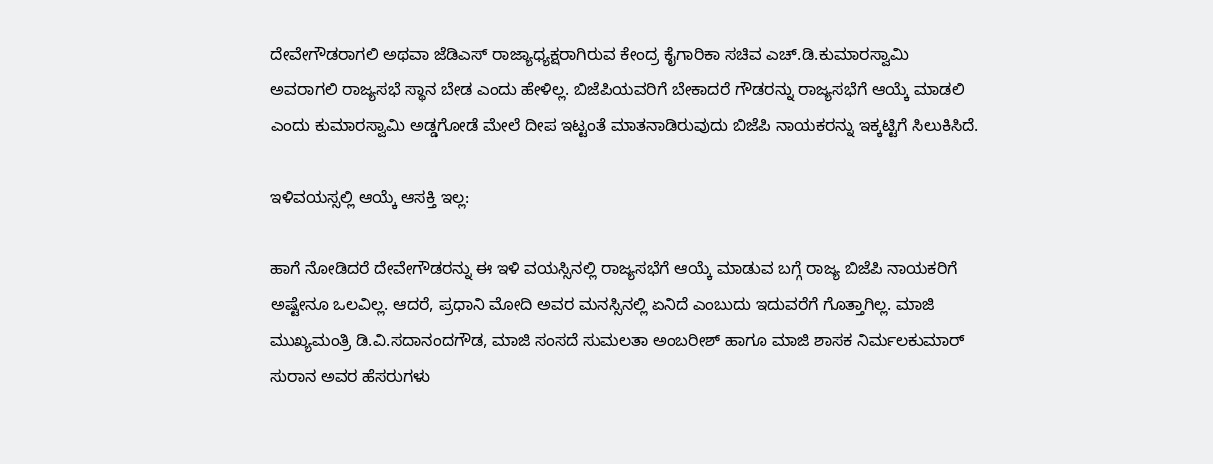ದೇವೇಗೌಡರಾಗಲಿ ಅಥವಾ ಜೆಡಿಎಸ್ ರಾಜ್ಯಾಧ್ಯಕ್ಷರಾಗಿರುವ ಕೇಂದ್ರ ಕೈಗಾರಿಕಾ ಸಚಿವ ಎಚ್‌.ಡಿ.ಕುಮಾರಸ್ವಾಮಿ ಅವರಾಗಲಿ ರಾಜ್ಯಸಭೆ ಸ್ಥಾನ ಬೇಡ ಎಂದು ಹೇಳಿಲ್ಲ. ಬಿಜೆಪಿಯವರಿಗೆ ಬೇಕಾದರೆ ಗೌಡರನ್ನು ರಾಜ್ಯಸಭೆಗೆ ಆಯ್ಕೆ ಮಾಡಲಿ ಎಂದು ಕುಮಾರಸ್ವಾಮಿ ಅಡ್ಡಗೋಡೆ ಮೇಲೆ ದೀಪ ಇಟ್ಟಂತೆ ಮಾತನಾಡಿರುವುದು ಬಿಜೆಪಿ ನಾಯಕರನ್ನು ಇಕ್ಕಟ್ಟಿಗೆ ಸಿಲುಕಿಸಿದೆ.

ಇಳಿವಯಸ್ಸಲ್ಲಿ ಆಯ್ಕೆ ಆಸಕ್ತಿ ಇಲ್ಲ:

ಹಾಗೆ ನೋಡಿದರೆ ದೇವೇಗೌಡರನ್ನು ಈ ಇಳಿ ವಯಸ್ಸಿನಲ್ಲಿ ರಾಜ್ಯಸಭೆಗೆ ಆಯ್ಕೆ ಮಾಡುವ ಬಗ್ಗೆ ರಾಜ್ಯ ಬಿಜೆಪಿ ನಾಯಕರಿಗೆ ಅಷ್ಟೇನೂ ಒಲವಿಲ್ಲ. ಆದರೆ, ಪ್ರಧಾನಿ ಮೋದಿ ಅವರ ಮನಸ್ಸಿನಲ್ಲಿ ಏನಿದೆ ಎಂಬುದು ಇದುವರೆಗೆ ಗೊತ್ತಾಗಿಲ್ಲ. ಮಾಜಿ ಮುಖ್ಯಮಂತ್ರಿ ಡಿ.ವಿ.ಸದಾನಂದಗೌಡ, ಮಾಜಿ ಸಂಸದೆ ಸುಮಲತಾ ಅಂಬರೀಶ್‌ ಹಾಗೂ ಮಾಜಿ ಶಾಸಕ ನಿರ್ಮಲಕುಮಾರ್ ಸುರಾನ ಅವರ ಹೆಸರುಗಳು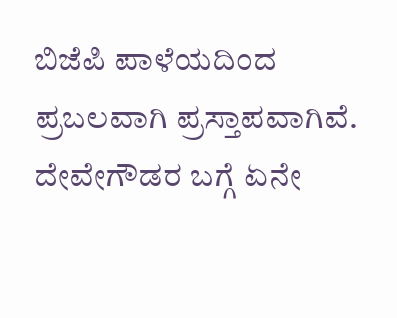ಬಿಜೆಪಿ ಪಾಳೆಯದಿಂದ ಪ್ರಬಲವಾಗಿ ಪ್ರಸ್ತಾಪವಾಗಿವೆ. ದೇವೇಗೌಡರ ಬಗ್ಗೆ ಏನೇ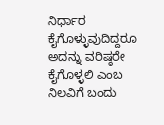ನಿರ್ಧಾರ ಕೈಗೊಳ್ಳುವುದಿದ್ದರೂ ಅದನ್ನು ವರಿಷ್ಠರೇ ಕೈಗೊಳ್ಳಲಿ ಎಂಬ ನಿಲವಿಗೆ ಬಂದು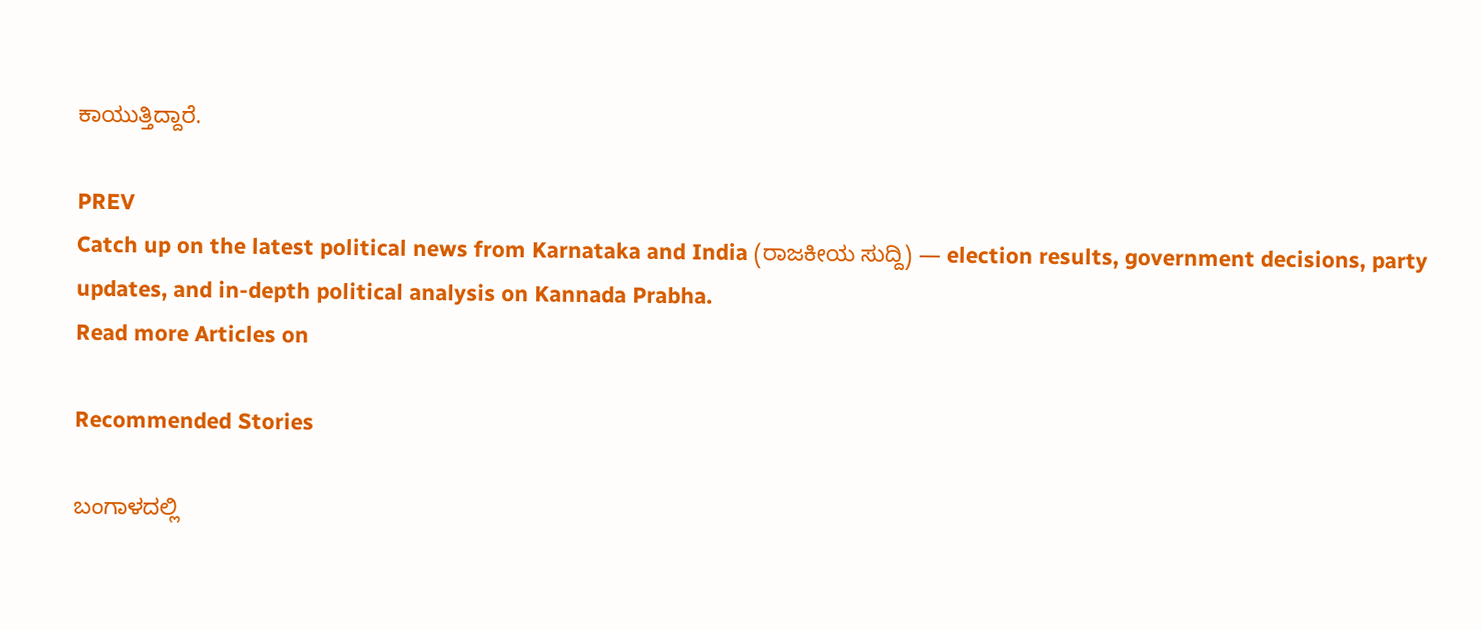ಕಾಯುತ್ತಿದ್ದಾರೆ.

PREV
Catch up on the latest political news from Karnataka and India (ರಾಜಕೀಯ ಸುದ್ದಿ) — election results, government decisions, party updates, and in-depth political analysis on Kannada Prabha.
Read more Articles on

Recommended Stories

ಬಂಗಾಳದಲ್ಲಿ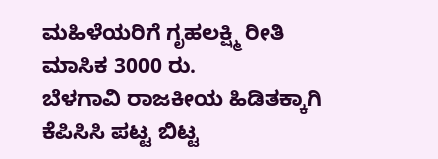ಮಹಿಳೆಯರಿಗೆ ಗೃಹಲಕ್ಷ್ಮಿ ರೀತಿ ಮಾಸಿಕ 3000 ರು.
ಬೆಳಗಾವಿ ರಾಜಕೀಯ ಹಿಡಿತಕ್ಕಾಗಿ ಕೆಪಿಸಿಸಿ ಪಟ್ಟ ಬಿಟ್ಟ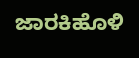ಜಾರಕಿಹೊಳಿ